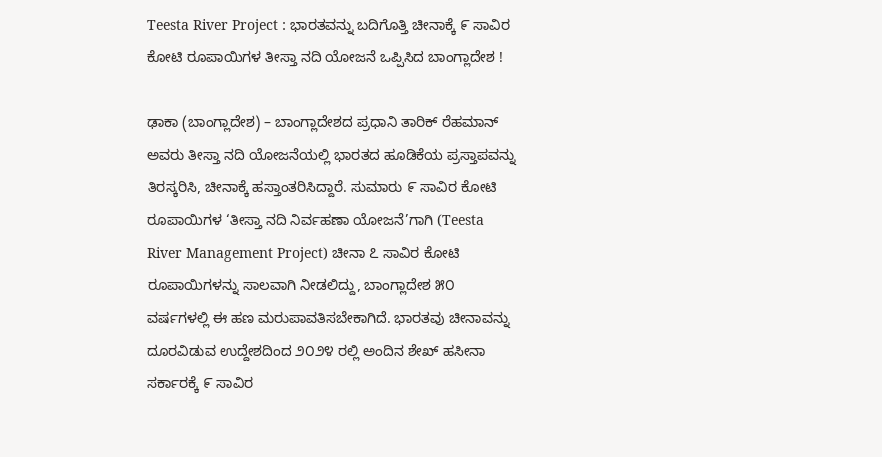Teesta River Project : ಭಾರತವನ್ನು ಬದಿಗೊತ್ತಿ ಚೀನಾಕ್ಕೆ ೯ ಸಾವಿರ ಕೋಟಿ ರೂಪಾಯಿಗಳ ತೀಸ್ತಾ ನದಿ ಯೋಜನೆ ಒಪ್ಪಿಸಿದ ಬಾಂಗ್ಲಾದೇಶ !

ಢಾಕಾ (ಬಾಂಗ್ಲಾದೇಶ) – ಬಾಂಗ್ಲಾದೇಶದ ಪ್ರಧಾನಿ ತಾರಿಕ್ ರೆಹಮಾನ್ ಅವರು ತೀಸ್ತಾ ನದಿ ಯೋಜನೆಯಲ್ಲಿ ಭಾರತದ ಹೂಡಿಕೆಯ ಪ್ರಸ್ತಾಪವನ್ನು ತಿರಸ್ಕರಿಸಿ, ಚೀನಾಕ್ಕೆ ಹಸ್ತಾಂತರಿಸಿದ್ದಾರೆ. ಸುಮಾರು ೯ ಸಾವಿರ ಕೋಟಿ ರೂಪಾಯಿಗಳ ‘ತೀಸ್ತಾ ನದಿ ನಿರ್ವಹಣಾ ಯೋಜನೆ’ಗಾಗಿ (Teesta River Management Project) ಚೀನಾ ೭ ಸಾವಿರ ಕೋಟಿ ರೂಪಾಯಿಗಳನ್ನು ಸಾಲವಾಗಿ ನೀಡಲಿದ್ದು, ಬಾಂಗ್ಲಾದೇಶ ೫೦ ವರ್ಷಗಳಲ್ಲಿ ಈ ಹಣ ಮರುಪಾವತಿಸಬೇಕಾಗಿದೆ. ಭಾರತವು ಚೀನಾವನ್ನು ದೂರವಿಡುವ ಉದ್ದೇಶದಿಂದ ೨೦೨೪ ರಲ್ಲಿ ಅಂದಿನ ಶೇಖ್ ಹಸೀನಾ ಸರ್ಕಾರಕ್ಕೆ ೯ ಸಾವಿರ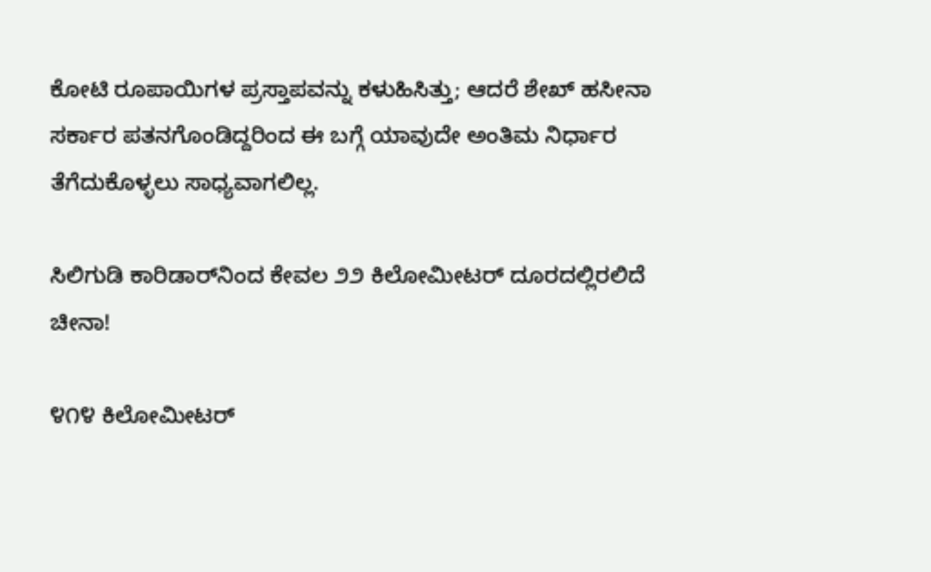ಕೋಟಿ ರೂಪಾಯಿಗಳ ಪ್ರಸ್ತಾಪವನ್ನು ಕಳುಹಿಸಿತ್ತು; ಆದರೆ ಶೇಖ್ ಹಸೀನಾ ಸರ್ಕಾರ ಪತನಗೊಂಡಿದ್ದರಿಂದ ಈ ಬಗ್ಗೆ ಯಾವುದೇ ಅಂತಿಮ ನಿರ್ಧಾರ ತೆಗೆದುಕೊಳ್ಳಲು ಸಾಧ್ಯವಾಗಲಿಲ್ಲ.

ಸಿಲಿಗುಡಿ ಕಾರಿಡಾರ್‌ನಿಂದ ಕೇವಲ ೨೨ ಕಿಲೋಮೀಟರ್ ದೂರದಲ್ಲಿರಲಿದೆ ಚೀನಾ!

೪೧೪ ಕಿಲೋಮೀಟರ್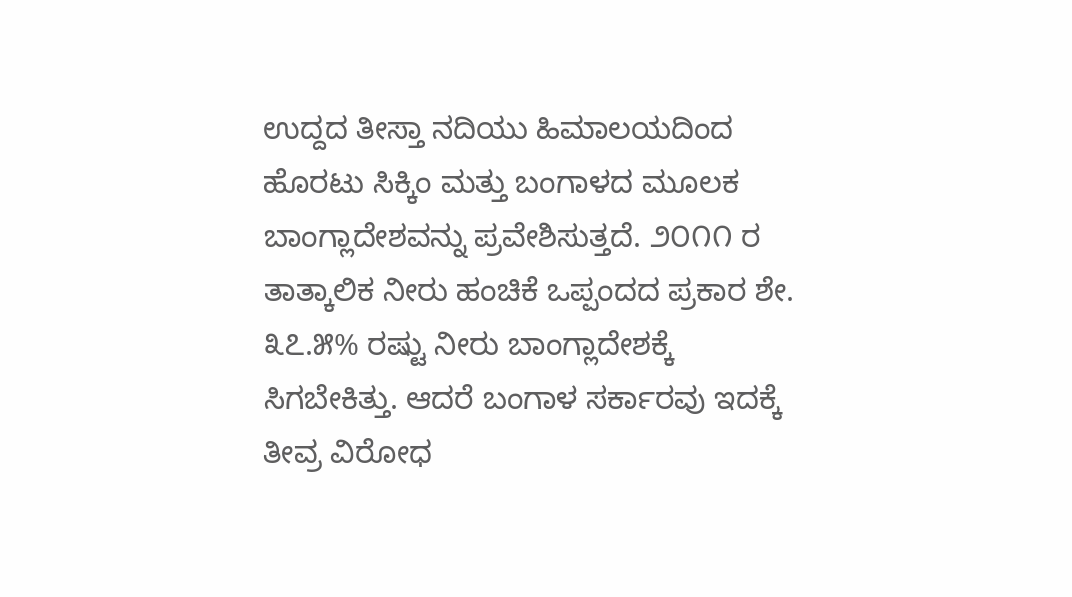ಉದ್ದದ ತೀಸ್ತಾ ನದಿಯು ಹಿಮಾಲಯದಿಂದ ಹೊರಟು ಸಿಕ್ಕಿಂ ಮತ್ತು ಬಂಗಾಳದ ಮೂಲಕ ಬಾಂಗ್ಲಾದೇಶವನ್ನು ಪ್ರವೇಶಿಸುತ್ತದೆ. ೨೦೧೧ ರ ತಾತ್ಕಾಲಿಕ ನೀರು ಹಂಚಿಕೆ ಒಪ್ಪಂದದ ಪ್ರಕಾರ ಶೇ. ೩೭.೫% ರಷ್ಟು ನೀರು ಬಾಂಗ್ಲಾದೇಶಕ್ಕೆ ಸಿಗಬೇಕಿತ್ತು. ಆದರೆ ಬಂಗಾಳ ಸರ್ಕಾರವು ಇದಕ್ಕೆ ತೀವ್ರ ವಿರೋಧ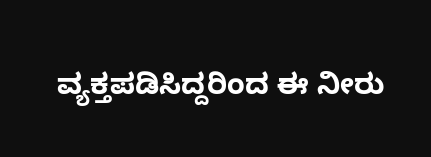ವ್ಯಕ್ತಪಡಿಸಿದ್ದರಿಂದ ಈ ನೀರು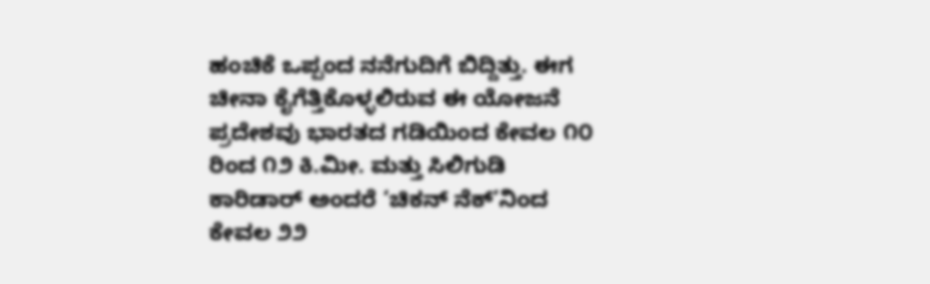ಹಂಚಿಕೆ ಒಪ್ಪಂದ ನನೆಗುದಿಗೆ ಬಿದ್ದಿತ್ತು. ಈಗ ಚೀನಾ ಕೈಗೆತ್ತಿಕೊಳ್ಳಲಿರುವ ಈ ಯೋಜನೆ ಪ್ರದೇಶವು ಭಾರತದ ಗಡಿಯಿಂದ ಕೇವಲ ೧೦ ರಿಂದ ೧೨ ಕಿ.ಮೀ. ಮತ್ತು ಸಿಲಿಗುಡಿ ಕಾರಿಡಾರ್ ಅಂದರೆ ‘ಚಿಕನ್ ನೆಕ್’ನಿಂದ ಕೇವಲ ೨೨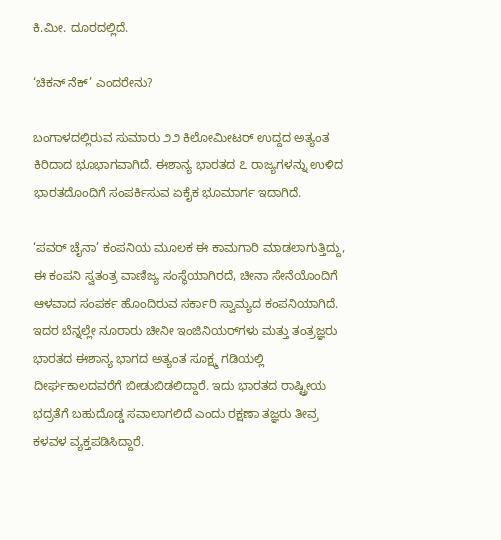ಕಿ.ಮೀ. ದೂರದಲ್ಲಿದೆ.

‘ಚಿಕನ್ ನೆಕ್’ ಎಂದರೇನು?

ಬಂಗಾಳದಲ್ಲಿರುವ ಸುಮಾರು ೨೨ ಕಿಲೋಮೀಟರ್ ಉದ್ದದ ಅತ್ಯಂತ ಕಿರಿದಾದ ಭೂಭಾಗವಾಗಿದೆ. ಈಶಾನ್ಯ ಭಾರತದ ೭ ರಾಜ್ಯಗಳನ್ನು ಉಳಿದ ಭಾರತದೊಂದಿಗೆ ಸಂಪರ್ಕಿಸುವ ಏಕೈಕ ಭೂಮಾರ್ಗ ಇದಾಗಿದೆ.

‘ಪವರ್ ಚೈನಾ’ ಕಂಪನಿಯ ಮೂಲಕ ಈ ಕಾಮಗಾರಿ ಮಾಡಲಾಗುತ್ತಿದ್ದು, ಈ ಕಂಪನಿ ಸ್ವತಂತ್ರ ವಾಣಿಜ್ಯ ಸಂಸ್ಥೆಯಾಗಿರದೆ, ಚೀನಾ ಸೇನೆಯೊಂದಿಗೆ ಆಳವಾದ ಸಂಪರ್ಕ ಹೊಂದಿರುವ ಸರ್ಕಾರಿ ಸ್ವಾಮ್ಯದ ಕಂಪನಿಯಾಗಿದೆ. ಇದರ ಬೆನ್ನಲ್ಲೇ ನೂರಾರು ಚೀನೀ ಇಂಜಿನಿಯರ್‌ಗಳು ಮತ್ತು ತಂತ್ರಜ್ಞರು ಭಾರತದ ಈಶಾನ್ಯ ಭಾಗದ ಅತ್ಯಂತ ಸೂಕ್ಷ್ಮ ಗಡಿಯಲ್ಲಿ ದೀರ್ಘಕಾಲದವರೆಗೆ ಬೀಡುಬಿಡಲಿದ್ದಾರೆ. ಇದು ಭಾರತದ ರಾಷ್ಟ್ರೀಯ ಭದ್ರತೆಗೆ ಬಹುದೊಡ್ಡ ಸವಾಲಾಗಲಿದೆ ಎಂದು ರಕ್ಷಣಾ ತಜ್ಞರು ತೀವ್ರ ಕಳವಳ ವ್ಯಕ್ತಪಡಿಸಿದ್ದಾರೆ.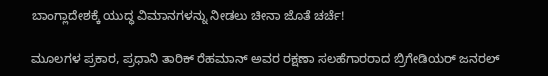ಬಾಂಗ್ಲಾದೇಶಕ್ಕೆ ಯುದ್ಧ ವಿಮಾನಗಳನ್ನು ನೀಡಲು ಚೀನಾ ಜೊತೆ ಚರ್ಚೆ!

ಮೂಲಗಳ ಪ್ರಕಾರ, ಪ್ರಧಾನಿ ತಾರಿಕ್ ರೆಹಮಾನ್ ಅವರ ರಕ್ಷಣಾ ಸಲಹೆಗಾರರಾದ ಬ್ರಿಗೇಡಿಯರ್ ಜನರಲ್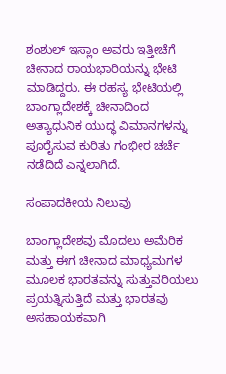ಶಂಶುಲ್ ಇಸ್ಲಾಂ ಅವರು ಇತ್ತೀಚೆಗೆ ಚೀನಾದ ರಾಯಭಾರಿಯನ್ನು ಭೇಟಿ ಮಾಡಿದ್ದರು. ಈ ರಹಸ್ಯ ಭೇಟಿಯಲ್ಲಿ ಬಾಂಗ್ಲಾದೇಶಕ್ಕೆ ಚೀನಾದಿಂದ ಅತ್ಯಾಧುನಿಕ ಯುದ್ಧ ವಿಮಾನಗಳನ್ನು ಪೂರೈಸುವ ಕುರಿತು ಗಂಭೀರ ಚರ್ಚೆ ನಡೆದಿದೆ ಎನ್ನಲಾಗಿದೆ.

ಸಂಪಾದಕೀಯ ನಿಲುವು

ಬಾಂಗ್ಲಾದೇಶವು ಮೊದಲು ಅಮೆರಿಕ ಮತ್ತು ಈಗ ಚೀನಾದ ಮಾಧ್ಯಮಗಳ ಮೂಲಕ ಭಾರತವನ್ನು ಸುತ್ತುವರಿಯಲು ಪ್ರಯತ್ನಿಸುತ್ತಿದೆ ಮತ್ತು ಭಾರತವು ಅಸಹಾಯಕವಾಗಿ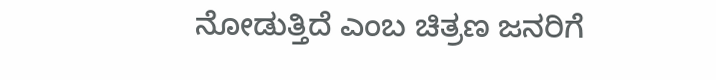ನೋಡುತ್ತಿದೆ ಎಂಬ ಚಿತ್ರಣ ಜನರಿಗೆ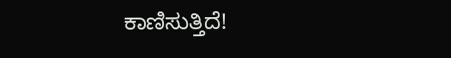ಕಾಣಿಸುತ್ತಿದೆ!